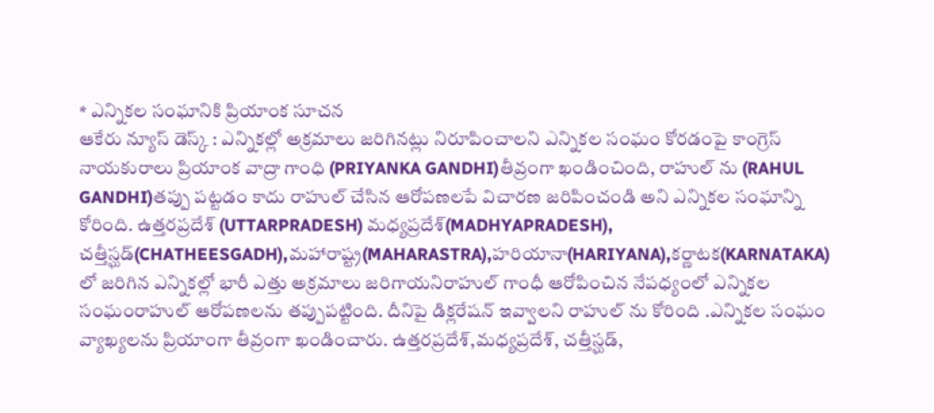* ఎన్నికల సంఘానికి ప్రియాంక సూచన
ఆకేరు న్యూస్ డెస్క్ : ఎన్నికల్లో అక్రమాలు జరిగినట్లు నిరూపించాలని ఎన్నికల సంఘం కోరడంపై కాంగ్రెస్ నాయకురాలు ప్రియాంక వాద్రా గాంధి (PRIYANKA GANDHI)తీవ్రంగా ఖండించింది, రాహుల్ ను (RAHUL GANDHI)తప్పు పట్టడం కాదు రాహుల్ చేసిన ఆరోపణలపే విచారణ జరిపించండి అని ఎన్నికల సంఘాన్ని కోరింది. ఉత్తరప్రదేశ్ (UTTARPRADESH) మధ్యప్రదేశ్(MADHYAPRADESH), చత్తీస్ఘడ్(CHATHEESGADH),మహారాష్ట్ర(MAHARASTRA),హరియానా(HARIYANA),కర్ణాటక(KARNATAKA) లో జరిగిన ఎన్నికల్లో భారీ ఎత్తు అక్రమాలు జరిగాయనిరాహుల్ గాంధీ ఆరోపించిన నేపధ్యంలో ఎన్నికల సంఘంరాహుల్ ఆరోపణలను తప్పుపట్టింది. దీనిపై డిక్లరేషన్ ఇవ్వాలని రాహుల్ ను కోరింది .ఎన్నికల సంఘం వ్యాఖ్యలను ప్రియాంగా తీవ్రంగా ఖండించారు. ఉత్తరప్రదేశ్,మధ్యప్రదేశ్, చత్తీస్ఘడ్,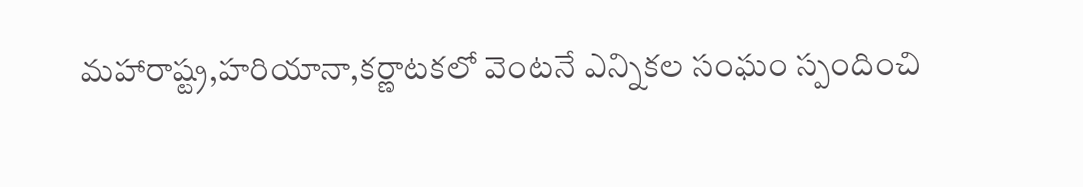మహారాష్ట్ర,హరియానా,కర్ణాటకలో వెంటనే ఎన్నికల సంఘం స్పందించి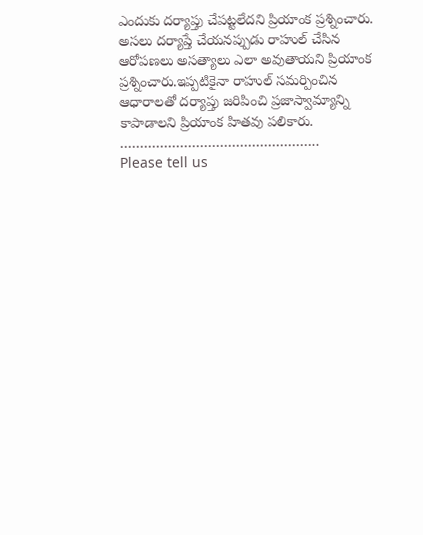ఎందుకు దర్యాప్తు చేపట్టలేదని ప్రియాంక ప్రశ్నించారు. అసలు దర్యాప్తే చేయనప్పుడు రాహుల్ చేసిన ఆరోపణలు అసత్యాలు ఎలా అవుతాయని ప్రియాంక ప్రశ్నించారు.ఇప్పటికైనా రాహుల్ సమర్పించిన ఆధారాలతో దర్యాప్తు జరిపించి ప్రజాస్వామ్యాన్ని కాపాడాలని ప్రియాంక హితవు పలికారు.
…………………………………………..
Please tell us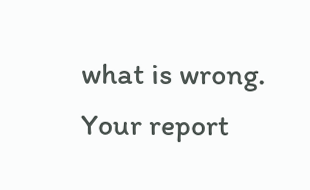what is wrong. Your report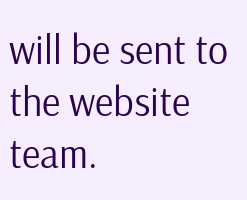will be sent to the website team.